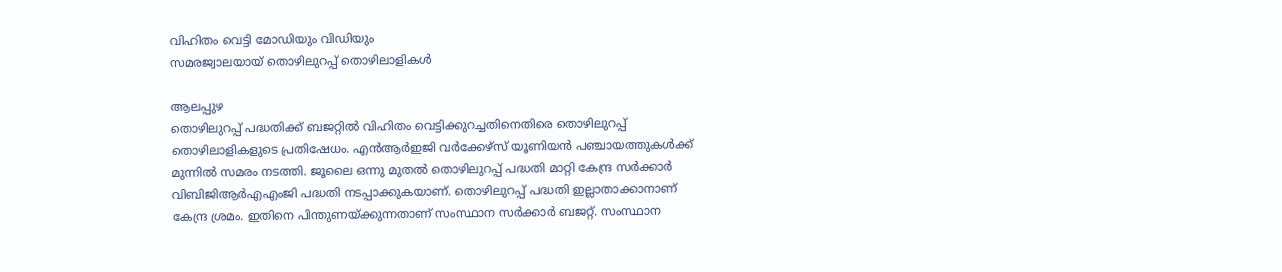വിഹിതം വെട്ടി മോഡിയും വിഡിയും
സമരജ്വാലയായ് തൊഴിലുറപ്പ് തൊഴിലാളികൾ

ആലപ്പുഴ
തൊഴിലുറപ്പ് പദ്ധതിക്ക് ബജറ്റിൽ വിഹിതം വെട്ടിക്കുറച്ചതിനെതിരെ തൊഴിലുറപ്പ് തൊഴിലാളികളുടെ പ്രതിഷേധം. എൻആർഇജി വർക്കേഴ്സ് യൂണിയൻ പഞ്ചായത്തുകൾക്ക് മുന്നിൽ സമരം നടത്തി. ജൂലൈ ഒന്നു മുതൽ തൊഴിലുറപ്പ് പദ്ധതി മാറ്റി കേന്ദ്ര സർക്കാർ വിബിജിആർഎഎംജി പദ്ധതി നടപ്പാക്കുകയാണ്. തൊഴിലുറപ്പ് പദ്ധതി ഇല്ലാതാക്കാനാണ് കേന്ദ്ര ശ്രമം. ഇതിനെ പിന്തുണയ്ക്കുന്നതാണ് സംസ്ഥാന സർക്കാർ ബജറ്റ്. സംസ്ഥാന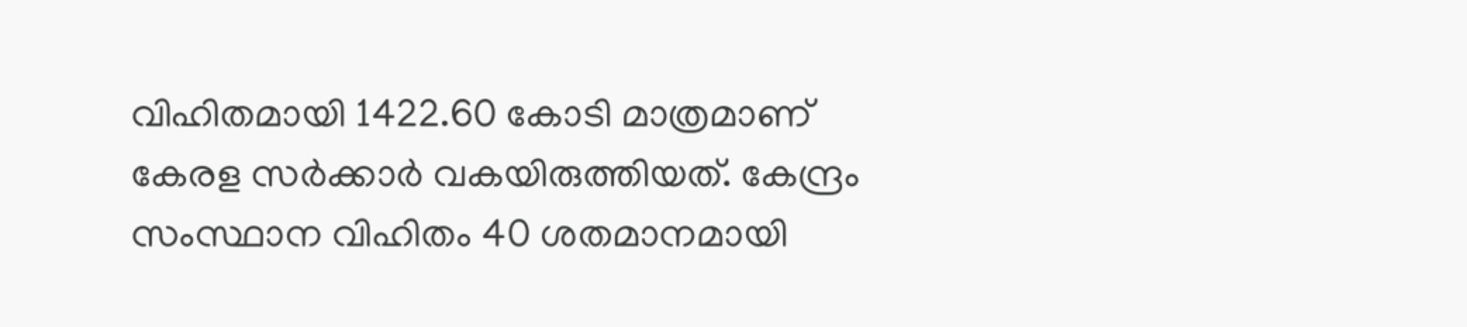വിഹിതമായി 1422.60 കോടി മാത്രമാണ് കേരള സർക്കാർ വകയിരുത്തിയത്. കേന്ദ്രം സംസ്ഥാന വിഹിതം 40 ശതമാനമായി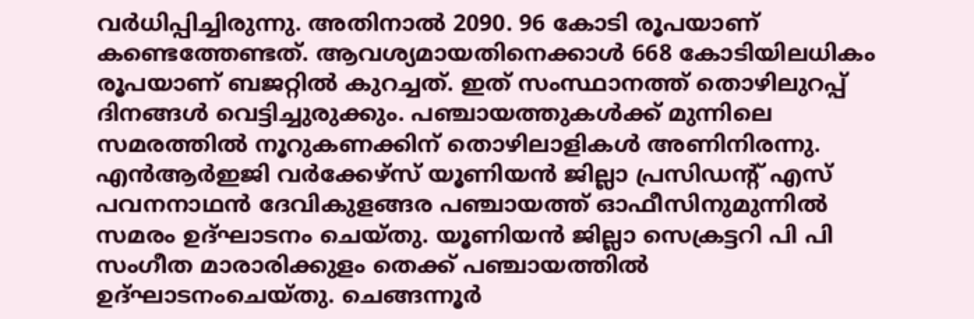വർധിപ്പിച്ചിരുന്നു. അതിനാൽ 2090. 96 കോടി രൂപയാണ് കണ്ടെത്തേണ്ടത്. ആവശ്യമായതിനെക്കാൾ 668 കോടിയിലധികം രൂപയാണ് ബജറ്റിൽ കുറച്ചത്. ഇത് സംസ്ഥാനത്ത് തൊഴിലുറപ്പ് ദിനങ്ങൾ വെട്ടിച്ചുരുക്കും. പഞ്ചായത്തുകൾക്ക് മുന്നിലെ സമരത്തിൽ നൂറുകണക്കിന് തൊഴിലാളികൾ അണിനിരന്നു. എൻആർഇജി വർക്കേഴ്സ് യൂണിയൻ ജില്ലാ പ്രസിഡന്റ് എസ് പവനനാഥൻ ദേവികുളങ്ങര പഞ്ചായത്ത് ഓഫീസിനുമുന്നിൽ സമരം ഉദ്ഘാടനം ചെയ്തു. യൂണിയൻ ജില്ലാ സെക്രട്ടറി പി പി സംഗീത മാരാരിക്കുളം തെക്ക് പഞ്ചായത്തിൽ ഉദ്ഘാടനംചെയ്തു. ചെങ്ങന്നൂർ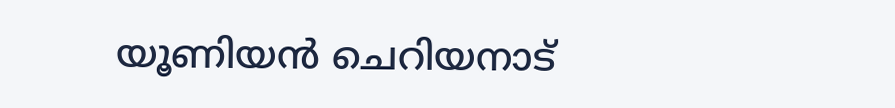യൂണിയൻ ചെറിയനാട്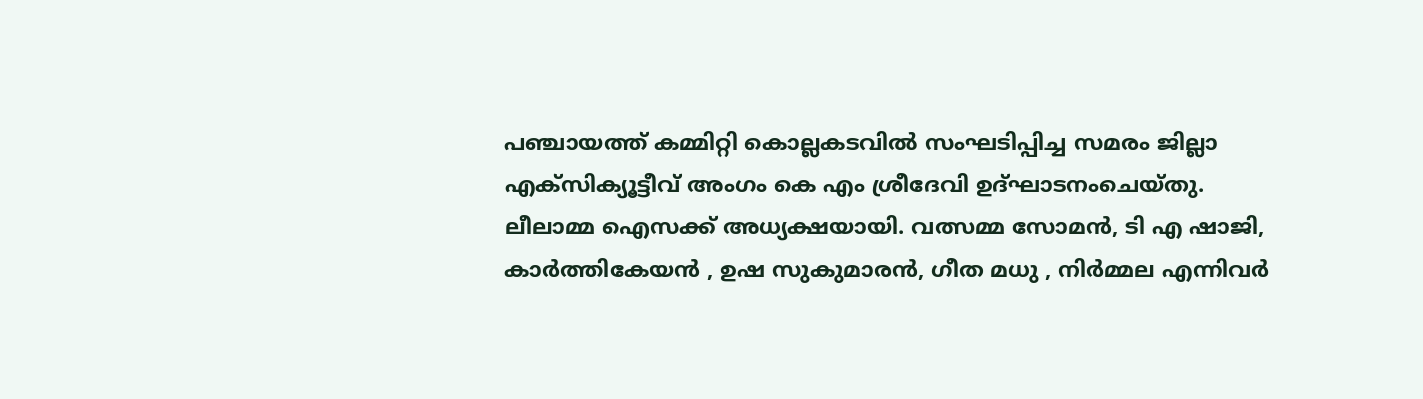പഞ്ചായത്ത് കമ്മിറ്റി കൊല്ലകടവിൽ സംഘടിപ്പിച്ച സമരം ജില്ലാ എക്സിക്യൂട്ടീവ് അംഗം കെ എം ശ്രീദേവി ഉദ്ഘാടനംചെയ്തു. ലീലാമ്മ ഐസക്ക് അധ്യക്ഷയായി. വത്സമ്മ സോമൻ, ടി എ ഷാജി, കാർത്തികേയൻ , ഉഷ സുകുമാരൻ, ഗീത മധു , നിർമ്മല എന്നിവർ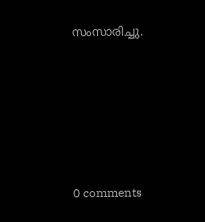സംസാരിച്ചു.









0 comments